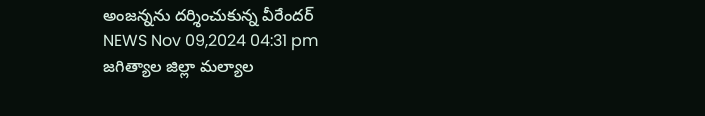అంజన్నను దర్శించుకున్న వీరేందర్
NEWS Nov 09,2024 04:31 pm
జగిత్యాల జిల్లా మల్యాల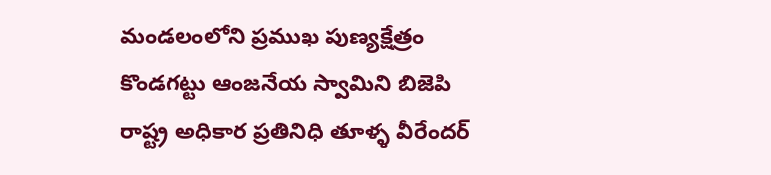మండలంలోని ప్రముఖ పుణ్యక్షేత్రం కొండగట్టు ఆంజనేయ స్వామిని బిజెపి రాష్ట్ర అధికార ప్రతినిధి తూళ్ళ వీరేందర్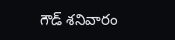గౌడ్ శనివారం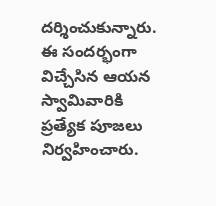దర్శించుకున్నారు. ఈ సందర్భంగా విచ్చేసిన ఆయన స్వామివారికి ప్రత్యేక పూజలు నిర్వహించారు.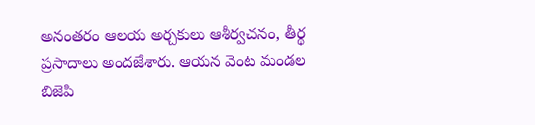అనంతరం ఆలయ అర్చకులు ఆశీర్వచనం, తీర్థ ప్రసాదాలు అందజేశారు. ఆయన వెంట మండల బిజెపి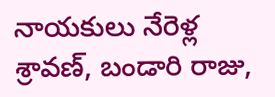నాయకులు నేరెళ్ల శ్రావణ్, బండారి రాజు,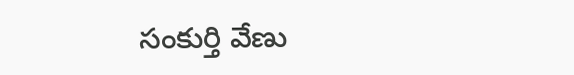సంకుర్తి వేణు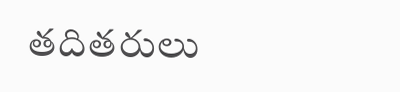తదితరులు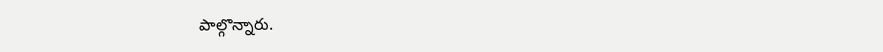పాల్గొన్నారు.